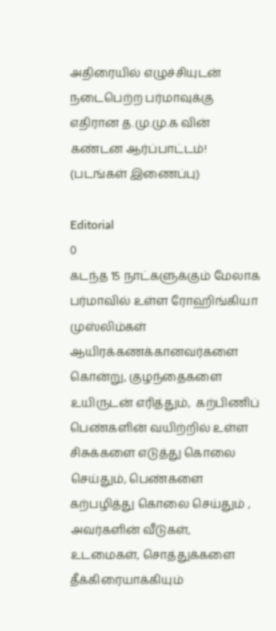அதிரையில் எழுச்சியுடன் நடைபெற்ற பர்மாவுக்கு எதிரான த.மு.மு.க வின் கண்டன ஆர்ப்பாட்டம்! (படங்கள் இணைப்பு)

Editorial
0
கடந்த 15 நாட்களுக்கும் மேலாக பர்மாவில் உள்ள ரோஹிங்கியா முஸ்லிம்கள் ஆயிரக்கணக்கானவர்களை கொன்று, குழந்தைகளை உயிருடன் எரித்தும்,  கற்பிணிப் பெண்களின் வயிற்றில் உள்ள சிசுக்களை எடுத்து கொலை செய்தும், பெண்களை கற்பழித்து கொலை செய்தும் , அவர்களின் வீடுகள், உடமைகள், சொத்துக்களை தீக்கிரையாக்கியும்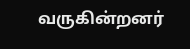வருகின்றனர்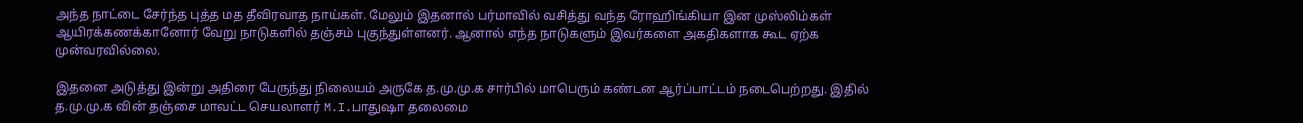அந்த நாட்டை சேர்ந்த புத்த மத தீவிரவாத நாய்கள். மேலும் இதனால் பர்மாவில் வசித்து வந்த ரோஹிங்கியா இன முஸ்லிம்கள் ஆயிரக்கணக்கானோர் வேறு நாடுகளில் தஞ்சம் புகுந்துள்ளனர். ஆனால் எந்த நாடுகளும் இவர்களை அகதிகளாக கூட ஏற்க முன்வரவில்லை.

இதனை அடுத்து இன்று அதிரை பேருந்து நிலையம் அருகே த.மு.மு.க சார்பில் மாபெரும் கண்டன ஆர்ப்பாட்டம் நடைபெற்றது. இதில் த.மு.மு.க வின் தஞ்சை மாவட்ட செயலாளர் M.I.பாதுஷா தலைமை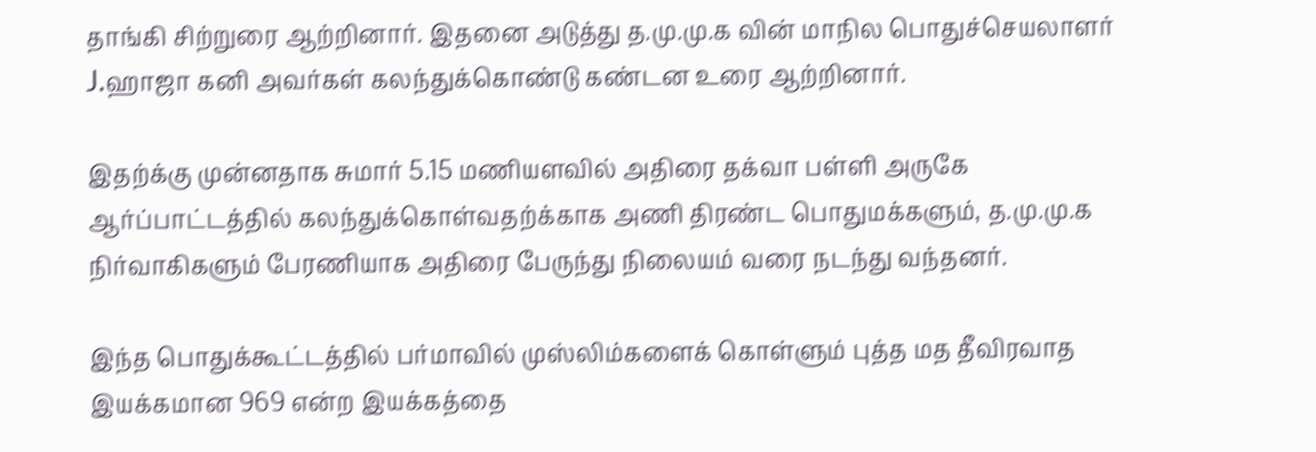தாங்கி சிற்றுரை ஆற்றினார். இதனை அடுத்து த.மு.மு.க வின் மாநில பொதுச்செயலாளர் J.ஹாஜா கனி அவர்கள் கலந்துக்கொண்டு கண்டன உரை ஆற்றினார்.

இதற்க்கு முன்னதாக சுமார் 5.15 மணியளவில் அதிரை தக்வா பள்ளி அருகே ஆர்ப்பாட்டத்தில் கலந்துக்கொள்வதற்க்காக அணி திரண்ட பொதுமக்களும், த.மு.மு.க நிர்வாகிகளும் பேரணியாக அதிரை பேருந்து நிலையம் வரை நடந்து வந்தனர்.

இந்த பொதுக்கூட்டத்தில் பர்மாவில் முஸ்லிம்களைக் கொள்ளும் புத்த மத தீவிரவாத இயக்கமான 969 என்ற இயக்கத்தை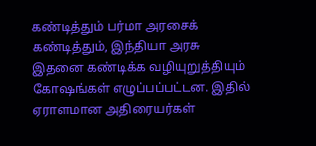கண்டித்தும் பர்மா அரசைக் கண்டித்தும், இந்தியா அரசு இதனை கண்டிக்க வழியுறுத்தியும் கோஷங்கள் எழுப்பப்பட்டன. இதில் ஏராளமான அதிரையர்கள்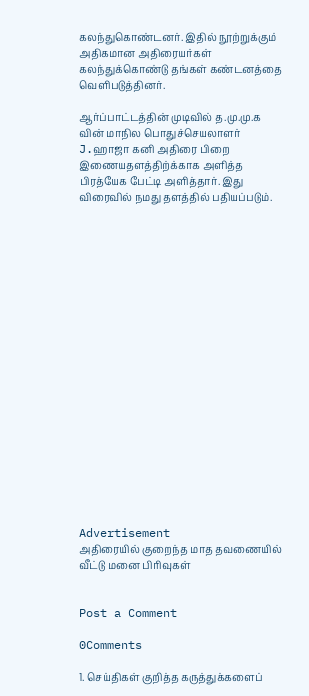கலந்துகொண்டனர். இதில் நூற்றுக்கும் அதிகமான அதிரையர்கள் கலந்துக்கொண்டு தங்கள் கண்டனத்தை வெளிபடுத்தினர்.

ஆர்ப்பாட்டத்தின் முடிவில் த.மு.மு.க வின் மாநில பொதுச்செயலாளர் J.ஹாஜா கனி அதிரை பிறை இணையதளத்திற்க்காக அளித்த பிரத்யேக பேட்டி அளித்தார். இது விரைவில் நமது தளத்தில் பதியப்படும்.




















Advertisement
அதிரையில் குறைந்த மாத தவணையில் வீட்டு மனை பிரிவுகள்


Post a Comment

0Comments

1. செய்திகள் குறித்த கருத்துக்களைப்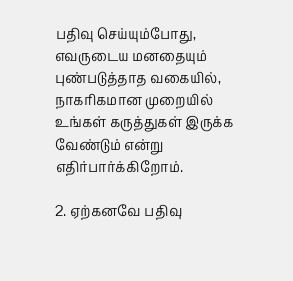பதிவு செய்யும்போது, எவருடைய மனதையும் புண்படுத்தாத வகையில், நாகரிகமான முறையில் உங்கள் கருத்துகள் இருக்க வேண்டும் என்று எதிர்பார்க்கிறோம்.

2. ஏற்கனவே பதிவு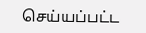செய்யப்பட்ட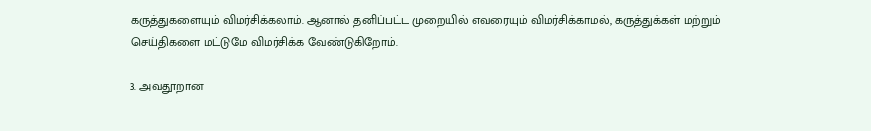கருத்துகளையும் விமர்சிக்கலாம். ஆனால் தனிப்பட்ட முறையில் எவரையும் விமர்சிக்காமல், கருத்துக்கள் மற்றும் செய்திகளை மட்டுமே விமர்சிக்க வேண்டுகிறோம்.

3. அவதூறான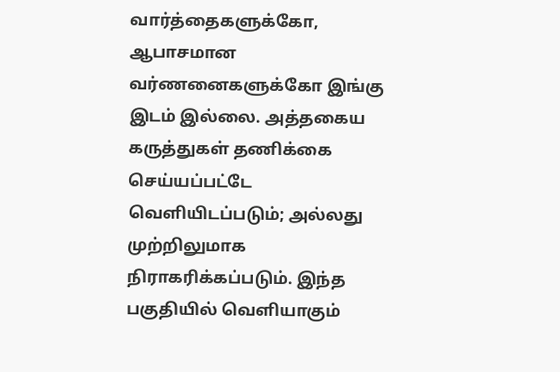வார்த்தைகளுக்கோ, ஆபாசமான வர்ணனைகளுக்கோ இங்கு இடம் இல்லை. அத்தகைய கருத்துகள் தணிக்கை செய்யப்பட்டே வெளியிடப்படும்; அல்லது முற்றிலுமாக நிராகரிக்கப்படும். இந்த பகுதியில் வெளியாகும்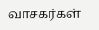வாசகர்கள்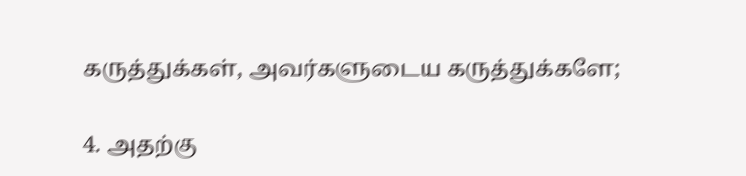கருத்துக்கள், அவர்களுடைய கருத்துக்களே;

4. அதற்கு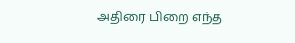அதிரை பிறை எந்த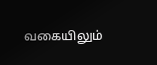வகையிலும்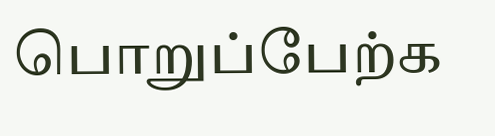பொறுப்பேற்க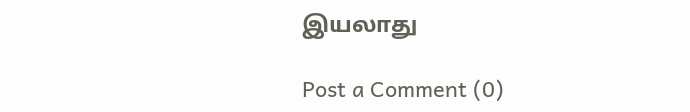இயலாது

Post a Comment (0)